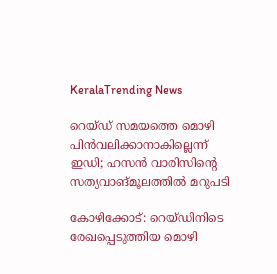KeralaTrending News

റെയ്ഡ് സമയത്തെ മൊഴി പിന്‍വലിക്കാനാകില്ലെന്ന് ഇഡി; ഹസന്‍ വാരിസിന്റെ സത്യവാങ്മൂലത്തില്‍ മറുപടി

കോഴിക്കോട്: റെയ്ഡിനിടെ രേഖപ്പെടുത്തിയ മൊഴി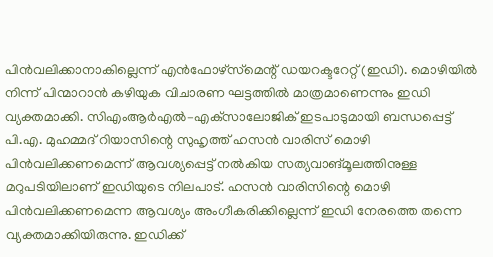പിന്‍വലിക്കാനാകില്ലെന്ന് എന്‍ഫോഴ്‌സ്‌മെന്റ് ഡയറക്ടറേറ്റ് (ഇഡി). മൊഴിയില്‍ നിന്ന് പിന്മാറാന്‍ കഴിയുക വിചാരണ ഘട്ടത്തില്‍ മാത്രമാണെന്നും ഇഡി വ്യക്തമാക്കി. സിഎംആര്‍എല്‍–എക്‌സാലോജിക് ഇടപാടുമായി ബന്ധപ്പെട്ട് പി.എ. മുഹമ്മദ് റിയാസിന്റെ സുഹൃത്ത് ഹസന്‍ വാരിസ് മൊഴി പിന്‍വലിക്കണമെന്ന് ആവശ്യപ്പെട്ട് നല്‍കിയ സത്യവാങ്മൂലത്തിനുള്ള മറുപടിയിലാണ് ഇഡിയുടെ നിലപാട്. ഹസന്‍ വാരിസിന്റെ മൊഴി പിന്‍വലിക്കണമെന്ന ആവശ്യം അംഗീകരിക്കില്ലെന്ന് ഇഡി നേരത്തെ തന്നെ വ്യക്തമാക്കിയിരുന്നു. ഇഡിക്ക്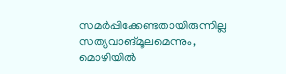സമര്‍പ്പിക്കേണ്ടതായിരുന്നില്ല സത്യവാങ്മൂലമെന്നും, മൊഴിയില്‍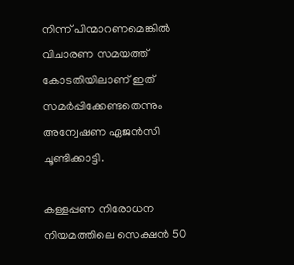നിന്ന് പിന്മാറണമെങ്കില്‍ വിചാരണ സമയത്ത് കോടതിയിലാണ് ഇത് സമര്‍പ്പിക്കേണ്ടതെന്നും അന്വേഷണ ഏജന്‍സി ചൂണ്ടിക്കാട്ടി.

കള്ളപ്പണ നിരോധന നിയമത്തിലെ സെക്ഷന്‍ 50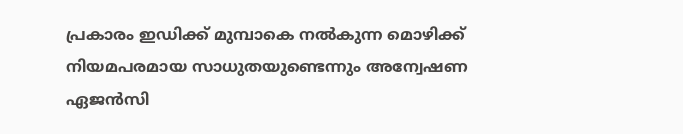പ്രകാരം ഇഡിക്ക് മുമ്പാകെ നല്‍കുന്ന മൊഴിക്ക് നിയമപരമായ സാധുതയുണ്ടെന്നും അന്വേഷണ ഏജന്‍സി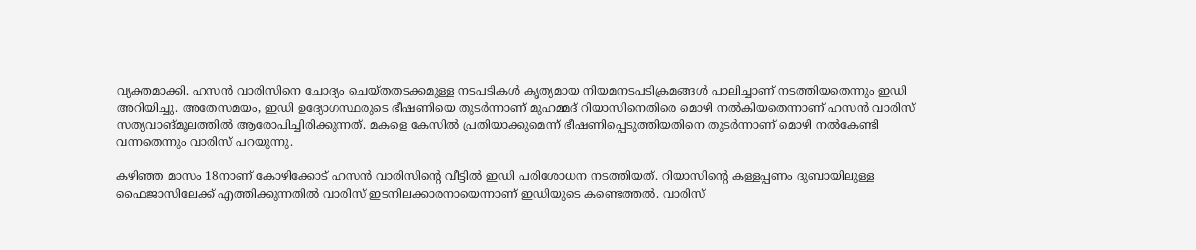വ്യക്തമാക്കി. ഹസന്‍ വാരിസിനെ ചോദ്യം ചെയ്തതടക്കമുള്ള നടപടികള്‍ കൃത്യമായ നിയമനടപടിക്രമങ്ങള്‍ പാലിച്ചാണ് നടത്തിയതെന്നും ഇഡി അറിയിച്ചു. അതേസമയം, ഇഡി ഉദ്യോഗസ്ഥരുടെ ഭീഷണിയെ തുടര്‍ന്നാണ് മുഹമ്മദ് റിയാസിനെതിരെ മൊഴി നല്‍കിയതെന്നാണ് ഹസന്‍ വാരിസ് സത്യവാങ്മൂലത്തില്‍ ആരോപിച്ചിരിക്കുന്നത്. മകളെ കേസില്‍ പ്രതിയാക്കുമെന്ന് ഭീഷണിപ്പെടുത്തിയതിനെ തുടര്‍ന്നാണ് മൊഴി നല്‍കേണ്ടി വന്നതെന്നും വാരിസ് പറയുന്നു.

കഴിഞ്ഞ മാസം 18നാണ് കോഴിക്കോട് ഹസന്‍ വാരിസിന്റെ വീട്ടില്‍ ഇഡി പരിശോധന നടത്തിയത്. റിയാസിന്റെ കള്ളപ്പണം ദുബായിലുള്ള ഫൈജാസിലേക്ക് എത്തിക്കുന്നതില്‍ വാരിസ് ഇടനിലക്കാരനായെന്നാണ് ഇഡിയുടെ കണ്ടെത്തല്‍. വാരിസ്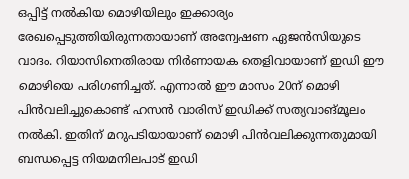ഒപ്പിട്ട് നല്‍കിയ മൊഴിയിലും ഇക്കാര്യം രേഖപ്പെടുത്തിയിരുന്നതായാണ് അന്വേഷണ ഏജന്‍സിയുടെ വാദം. റിയാസിനെതിരായ നിര്‍ണായക തെളിവായാണ് ഇഡി ഈ മൊഴിയെ പരിഗണിച്ചത്. എന്നാല്‍ ഈ മാസം 20ന് മൊഴി പിന്‍വലിച്ചുകൊണ്ട് ഹസന്‍ വാരിസ് ഇഡിക്ക് സത്യവാങ്മൂലം നല്‍കി. ഇതിന് മറുപടിയായാണ് മൊഴി പിന്‍വലിക്കുന്നതുമായി ബന്ധപ്പെട്ട നിയമനിലപാട് ഇഡി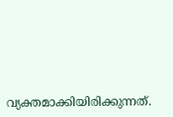വ്യക്തമാക്കിയിരിക്കുന്നത്.